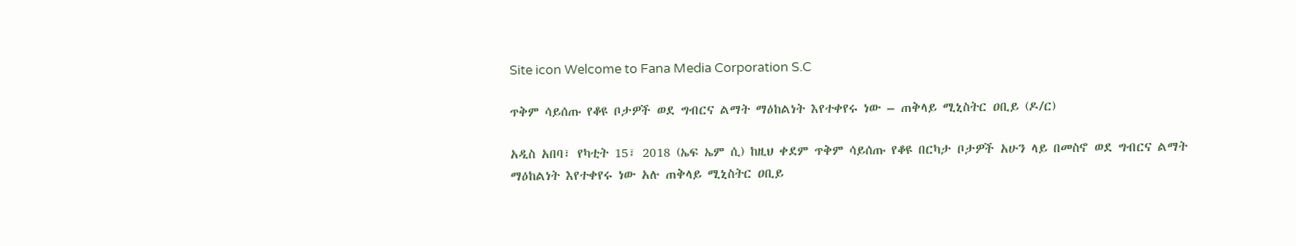Site icon Welcome to Fana Media Corporation S.C

ጥቅም ሳይሰጡ የቆዩ ቦታዎች ወደ ግብርና ልማት ማዕከልነት እየተቀየሩ ነው – ጠቅላይ ሚኒስትር ዐቢይ (ዶ/ር)

አዲስ አበባ፣ የካቲት 15፣ 2018 (ኤፍ ኤም ሲ) ከዚህ ቀደም ጥቅም ሳይሰጡ የቆዩ በርካታ ቦታዎች አሁን ላይ በመስኖ ወደ ግብርና ልማት ማዕከልነት እየተቀየሩ ነው አሉ ጠቅላይ ሚኒስትር ዐቢይ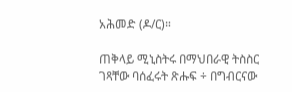አሕመድ (ዶ/ር)።

ጠቅላይ ሚኒስትሩ በማህበራዊ ትስስር ገጻቸው ባሰፈሩት ጽሑፍ ÷ በግብርናው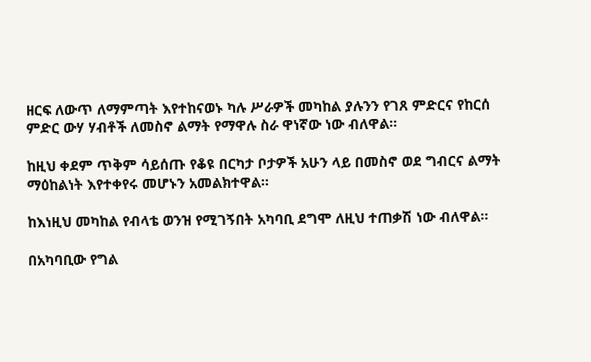ዘርፍ ለውጥ ለማምጣት እየተከናወኑ ካሉ ሥራዎች መካከል ያሉንን የገጸ ምድርና የከርሰ ምድር ውሃ ሃብቶች ለመስኖ ልማት የማዋሉ ስራ ዋነኛው ነው ብለዋል።

ከዚህ ቀደም ጥቅም ሳይሰጡ የቆዩ በርካታ ቦታዎች አሁን ላይ በመስኖ ወደ ግብርና ልማት ማዕከልነት እየተቀየሩ መሆኑን አመልክተዋል፡፡

ከእነዚህ መካከል የብላቴ ወንዝ የሚገኝበት አካባቢ ደግሞ ለዚህ ተጠቃሽ ነው ብለዋል፡፡

በአካባቢው የግል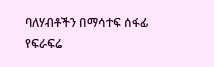ባለሃብቶችን በማሳተፍ ሰፋፊ የፍራፍሬ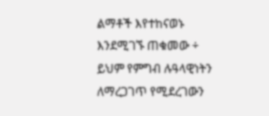ልማቶች እየተከናወኑ እንደሚገኙ ጠቁመው ÷ ይህም የምግብ ሉዓላዊነትን ለማረጋገጥ የሚደረገውን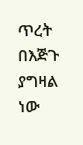ጥረት በእጅጉ ያግዛል ነው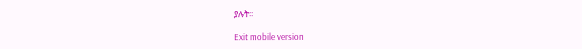ያሉት፡፡

Exit mobile version